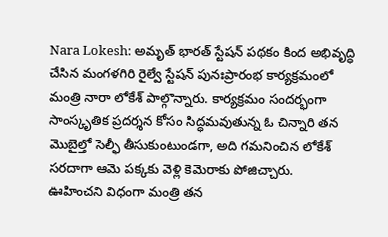Nara Lokesh: అమృత్ భారత్ స్టేషన్ పథకం కింద అభివృద్ధి చేసిన మంగళగిరి రైల్వే స్టేషన్ పునఃప్రారంభ కార్యక్రమంలో మంత్రి నారా లోకేశ్ పాల్గొన్నారు. కార్యక్రమం సందర్భంగా సాంస్కృతిక ప్రదర్శన కోసం సిద్ధమవుతున్న ఓ చిన్నారి తన మొబైల్తో సెల్ఫీ తీసుకుంటుండగా, అది గమనించిన లోకేశ్ సరదాగా ఆమె పక్కకు వెళ్లి కెమెరాకు పోజిచ్చారు.
ఊహించని విధంగా మంత్రి తన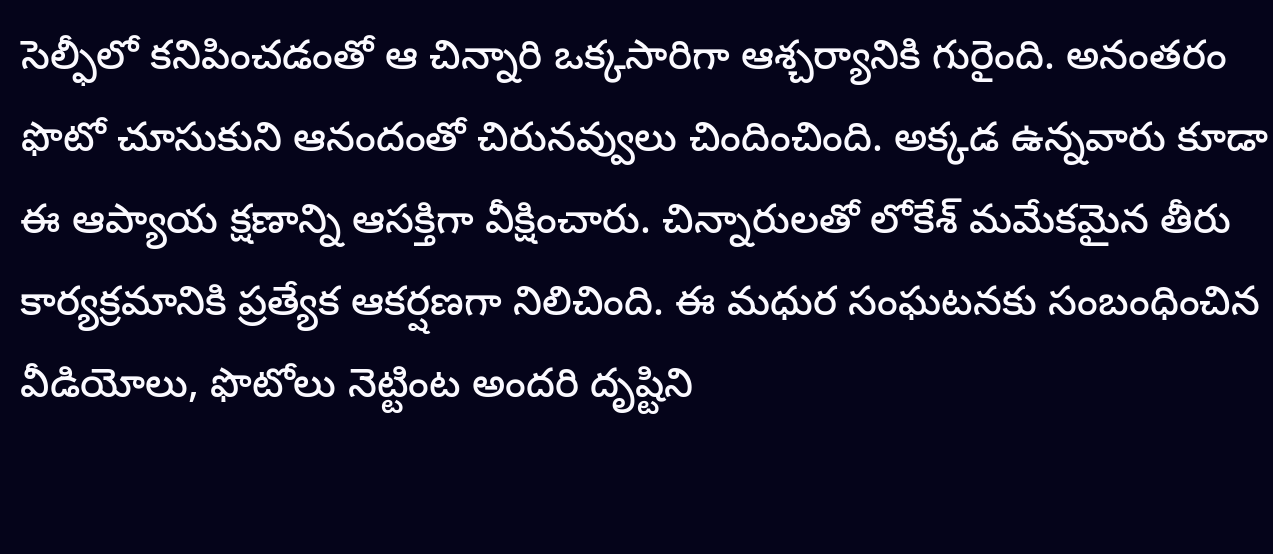సెల్ఫీలో కనిపించడంతో ఆ చిన్నారి ఒక్కసారిగా ఆశ్చర్యానికి గురైంది. అనంతరం ఫొటో చూసుకుని ఆనందంతో చిరునవ్వులు చిందించింది. అక్కడ ఉన్నవారు కూడా ఈ ఆప్యాయ క్షణాన్ని ఆసక్తిగా వీక్షించారు. చిన్నారులతో లోకేశ్ మమేకమైన తీరు కార్యక్రమానికి ప్రత్యేక ఆకర్షణగా నిలిచింది. ఈ మధుర సంఘటనకు సంబంధించిన వీడియోలు, ఫొటోలు నెట్టింట అందరి దృష్టిని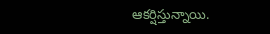ఆకర్షిస్తున్నాయి.